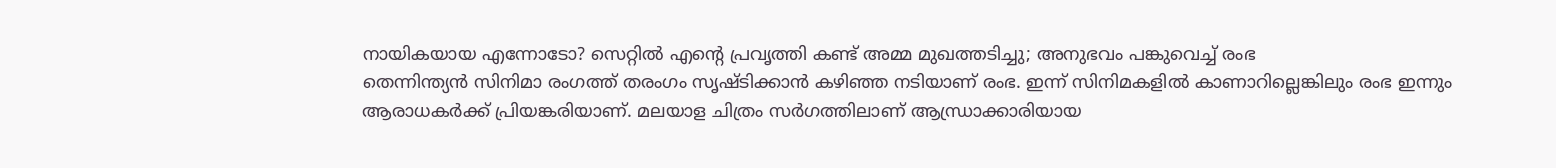നായികയായ എന്നോടോ? സെറ്റിൽ എന്റെ പ്രവൃത്തി കണ്ട് അമ്മ മുഖത്തടിച്ചു; അനുഭവം പങ്കുവെച്ച് രംഭ
തെന്നിന്ത്യൻ സിനിമാ രംഗത്ത് തരംഗം സൃഷ്ടിക്കാൻ കഴിഞ്ഞ നടിയാണ് രംഭ. ഇന്ന് സിനിമകളിൽ കാണാറില്ലെങ്കിലും രംഭ ഇന്നും ആരാധകർക്ക് പ്രിയങ്കരിയാണ്. മലയാള ചിത്രം സർഗത്തിലാണ് ആന്ധ്രാക്കാരിയായ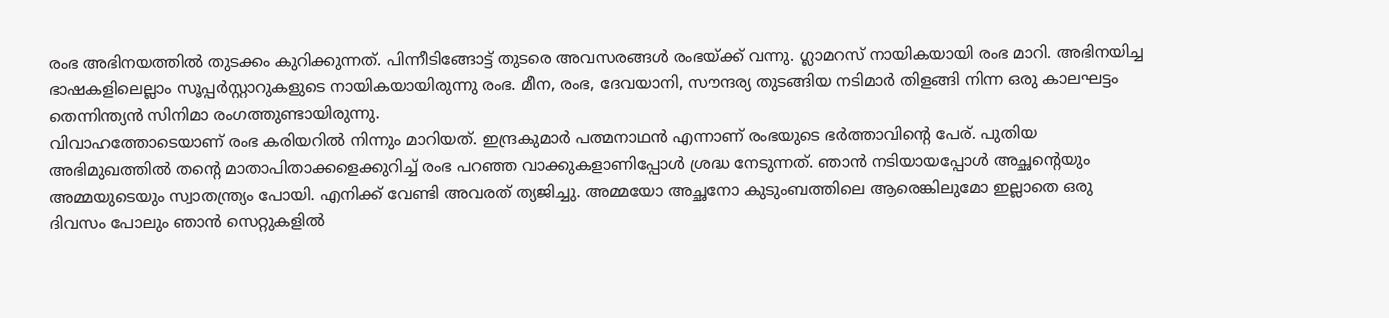രംഭ അഭിനയത്തിൽ തുടക്കം കുറിക്കുന്നത്. പിന്നീടിങ്ങോട്ട് തുടരെ അവസരങ്ങൾ രംഭയ്ക്ക് വന്നു. ഗ്ലാമറസ് നായികയായി രംഭ മാറി. അഭിനയിച്ച ഭാഷകളിലെല്ലാം സൂപ്പർസ്റ്റാറുകളുടെ നായികയായിരുന്നു രംഭ. മീന, രംഭ, ദേവയാനി, സൗന്ദര്യ തുടങ്ങിയ നടിമാർ തിളങ്ങി നിന്ന ഒരു കാലഘട്ടം തെന്നിന്ത്യൻ സിനിമാ രംഗത്തുണ്ടായിരുന്നു.
വിവാഹത്തോടെയാണ് രംഭ കരിയറിൽ നിന്നും മാറിയത്. ഇന്ദ്രകുമാർ പത്മനാഥൻ എന്നാണ് രംഭയുടെ ഭർത്താവിന്റെ പേര്. പുതിയ അഭിമുഖത്തിൽ തന്റെ മാതാപിതാക്കളെക്കുറിച്ച് രംഭ പറഞ്ഞ വാക്കുകളാണിപ്പോൾ ശ്രദ്ധ നേടുന്നത്. ഞാൻ നടിയായപ്പോൾ അച്ഛന്റെയും അമ്മയുടെയും സ്വാതന്ത്ര്യം പോയി. എനിക്ക് വേണ്ടി അവരത് ത്യജിച്ചു. അമ്മയോ അച്ഛനോ കുടുംബത്തിലെ ആരെങ്കിലുമോ ഇല്ലാതെ ഒരു ദിവസം പോലും ഞാൻ സെറ്റുകളിൽ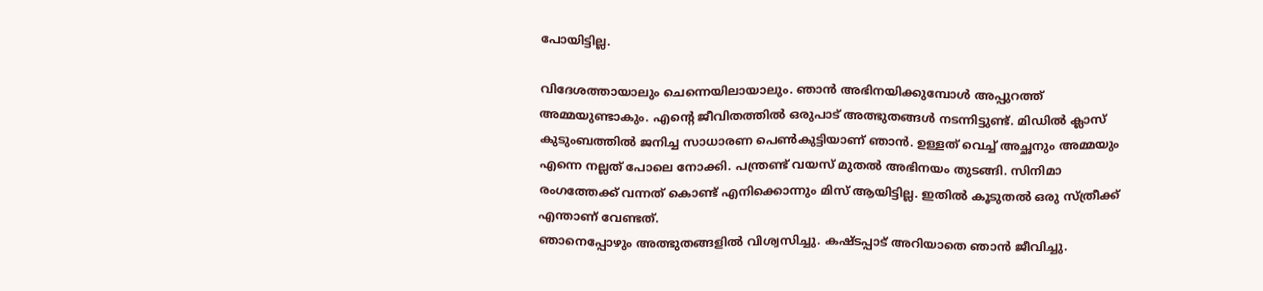പോയിട്ടില്ല.

വിദേശത്തായാലും ചെന്നെയിലായാലും. ഞാൻ അഭിനയിക്കുമ്പോൾ അപ്പുറത്ത് അമ്മയുണ്ടാകും. എന്റെ ജീവിതത്തിൽ ഒരുപാട് അത്ഭുതങ്ങൾ നടന്നിട്ടുണ്ട്. മിഡിൽ ക്ലാസ് കുടുംബത്തിൽ ജനിച്ച സാധാരണ പെൺകുട്ടിയാണ് ഞാൻ. ഉള്ളത് വെച്ച് അച്ഛനും അമ്മയും എന്നെ നല്ലത് പോലെ നോക്കി. പന്ത്രണ്ട് വയസ് മുതൽ അഭിനയം തുടങ്ങി. സിനിമാ രംഗത്തേക്ക് വന്നത് കൊണ്ട് എനിക്കൊന്നും മിസ് ആയിട്ടില്ല. ഇതിൽ കൂടുതൽ ഒരു സ്ത്രീക്ക് എന്താണ് വേണ്ടത്.
ഞാനെപ്പോഴും അത്ഭുതങ്ങളിൽ വിശ്വസിച്ചു. കഷ്ടപ്പാട് അറിയാതെ ഞാൻ ജീവിച്ചു.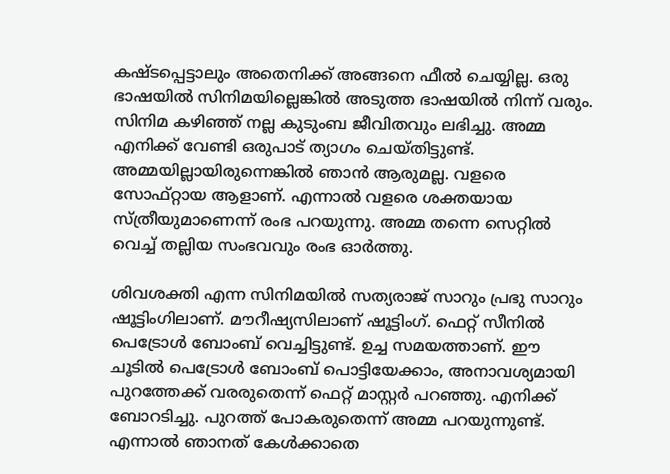കഷ്ടപ്പെട്ടാലും അതെനിക്ക് അങ്ങനെ ഫീൽ ചെയ്യില്ല. ഒരു ഭാഷയിൽ സിനിമയില്ലെങ്കിൽ അടുത്ത ഭാഷയിൽ നിന്ന് വരും. സിനിമ കഴിഞ്ഞ് നല്ല കുടുംബ ജീവിതവും ലഭിച്ചു. അമ്മ എനിക്ക് വേണ്ടി ഒരുപാട് ത്യാഗം ചെയ്തിട്ടുണ്ട്. അമ്മയില്ലായിരുന്നെങ്കിൽ ഞാൻ ആരുമല്ല. വളരെ സോഫ്റ്റായ ആളാണ്. എന്നാൽ വളരെ ശക്തയായ സ്ത്രീയുമാണെന്ന് രംഭ പറയുന്നു. അമ്മ തന്നെ സെറ്റിൽ വെച്ച് തല്ലിയ സംഭവവും രംഭ ഓർത്തു.

ശിവശക്തി എന്ന സിനിമയിൽ സത്യരാജ് സാറും പ്രഭു സാറും ഷൂട്ടിംഗിലാണ്. മൗറീഷ്യസിലാണ് ഷൂട്ടിംഗ്. ഫെറ്റ് സീനിൽ പെട്രോൾ ബോംബ് വെച്ചിട്ടുണ്ട്. ഉച്ച സമയത്താണ്. ഈ ചൂടിൽ പെട്രോൾ ബോംബ് പൊട്ടിയേക്കാം, അനാവശ്യമായി പുറത്തേക്ക് വരരുതെന്ന് ഫെറ്റ് മാസ്റ്റർ പറഞ്ഞു. എനിക്ക് ബോറടിച്ചു. പുറത്ത് പോകരുതെന്ന് അമ്മ പറയുന്നുണ്ട്. എന്നാൽ ഞാനത് കേൾക്കാതെ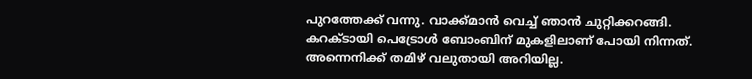പുറത്തേക്ക് വന്നു. വാക്ക്മാൻ വെച്ച് ഞാൻ ചുറ്റിക്കറങ്ങി. കറക്ടായി പെട്രോൾ ബോംബിന് മുകളിലാണ് പോയി നിന്നത്.
അന്നെനിക്ക് തമിഴ് വലുതായി അറിയില്ല.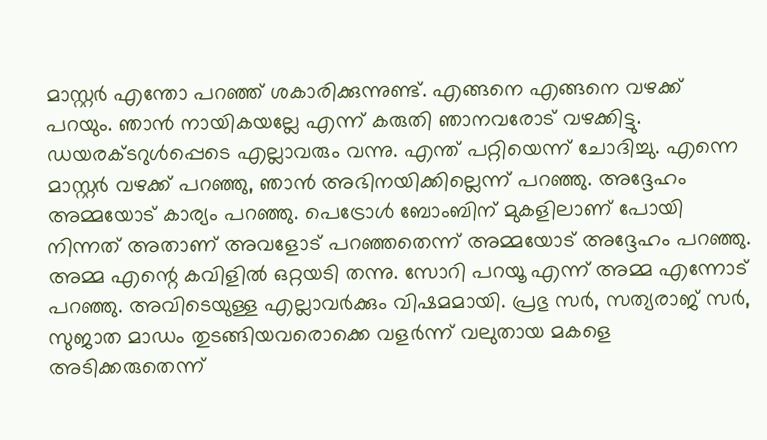മാസ്റ്റർ എന്തോ പറഞ്ഞ് ശകാരിക്കുന്നുണ്ട്. എങ്ങനെ എങ്ങനെ വഴക്ക് പറയും. ഞാൻ നായികയല്ലേ എന്ന് കരുതി ഞാനവരോട് വഴക്കിട്ടു. ഡയരക്ടറുൾപ്പെടെ എല്ലാവരും വന്നു. എന്ത് പറ്റിയെന്ന് ചോദിച്ചു. എന്നെ മാസ്റ്റർ വഴക്ക് പറഞ്ഞു, ഞാൻ അഭിനയിക്കില്ലെന്ന് പറഞ്ഞു. അദ്ദേഹം അമ്മയോട് കാര്യം പറഞ്ഞു. പെട്രോൾ ബോംബിന് മുകളിലാണ് പോയി നിന്നത് അതാണ് അവളോട് പറഞ്ഞതെന്ന് അമ്മയോട് അദ്ദേഹം പറഞ്ഞു.
അമ്മ എന്റെ കവിളിൽ ഒറ്റയടി തന്നു. സോറി പറയൂ എന്ന് അമ്മ എന്നോട് പറഞ്ഞു. അവിടെയുള്ള എല്ലാവർക്കും വിഷമമായി. പ്രഭു സർ, സത്യരാജ് സർ, സുജാത മാഡം തുടങ്ങിയവരൊക്കെ വളർന്ന് വലുതായ മകളെ അടിക്കരുതെന്ന്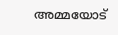അമ്മയോട്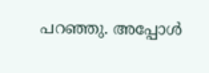പറഞ്ഞു. അപ്പോൾ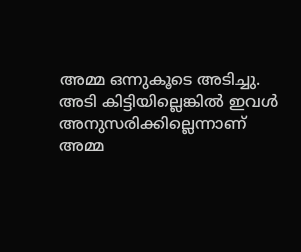അമ്മ ഒന്നുകൂടെ അടിച്ചു. അടി കിട്ടിയില്ലെങ്കിൽ ഇവൾ അനുസരിക്കില്ലെന്നാണ് അമ്മ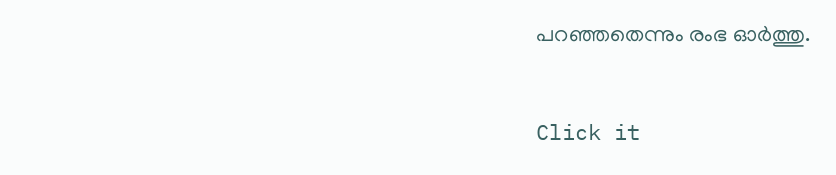പറഞ്ഞതെന്നും രംഭ ഓർത്തു.


Click it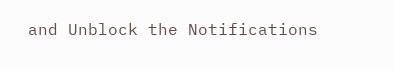and Unblock the Notifications